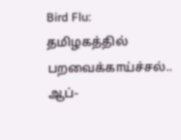Bird Flu: தமிழகத்தில் பறவைக்காய்ச்சல்.. ஆப்-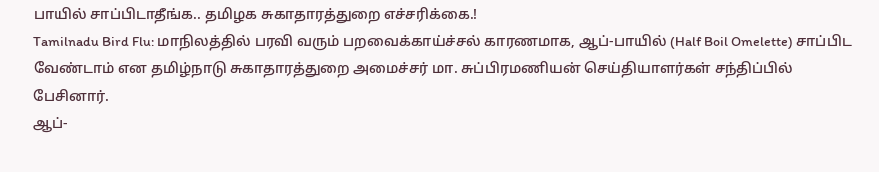பாயில் சாப்பிடாதீங்க.. தமிழக சுகாதாரத்துறை எச்சரிக்கை.!
Tamilnadu Bird Flu: மாநிலத்தில் பரவி வரும் பறவைக்காய்ச்சல் காரணமாக, ஆப்-பாயில் (Half Boil Omelette) சாப்பிட வேண்டாம் என தமிழ்நாடு சுகாதாரத்துறை அமைச்சர் மா. சுப்பிரமணியன் செய்தியாளர்கள் சந்திப்பில் பேசினார்.
ஆப்-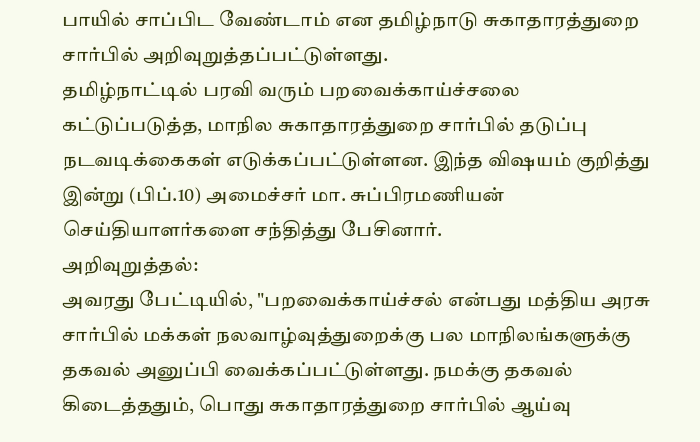பாயில் சாப்பிட வேண்டாம் என தமிழ்நாடு சுகாதாரத்துறை சார்பில் அறிவுறுத்தப்பட்டுள்ளது.
தமிழ்நாட்டில் பரவி வரும் பறவைக்காய்ச்சலை கட்டுப்படுத்த, மாநில சுகாதாரத்துறை சார்பில் தடுப்பு நடவடிக்கைகள் எடுக்கப்பட்டுள்ளன. இந்த விஷயம் குறித்து இன்று (பிப்.10) அமைச்சர் மா. சுப்பிரமணியன் செய்தியாளர்களை சந்தித்து பேசினார்.
அறிவுறுத்தல்:
அவரது பேட்டியில், "பறவைக்காய்ச்சல் என்பது மத்திய அரசு சார்பில் மக்கள் நலவாழ்வுத்துறைக்கு பல மாநிலங்களுக்கு தகவல் அனுப்பி வைக்கப்பட்டுள்ளது. நமக்கு தகவல் கிடைத்ததும், பொது சுகாதாரத்துறை சார்பில் ஆய்வு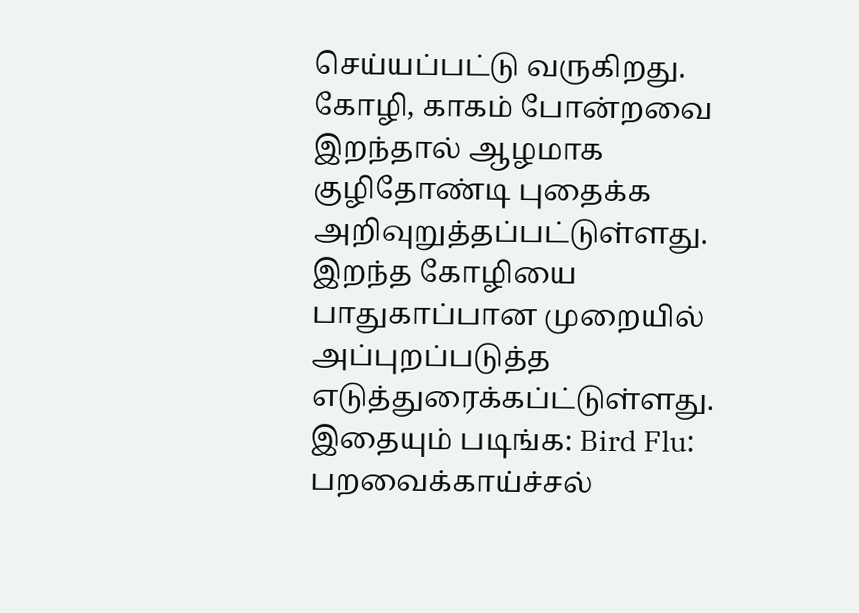செய்யப்பட்டு வருகிறது. கோழி, காகம் போன்றவை இறந்தால் ஆழமாக குழிதோண்டி புதைக்க அறிவுறுத்தப்பட்டுள்ளது. இறந்த கோழியை பாதுகாப்பான முறையில் அப்புறப்படுத்த எடுத்துரைக்கப்ட்டுள்ளது.
இதையும் படிங்க: Bird Flu: பறவைக்காய்ச்சல்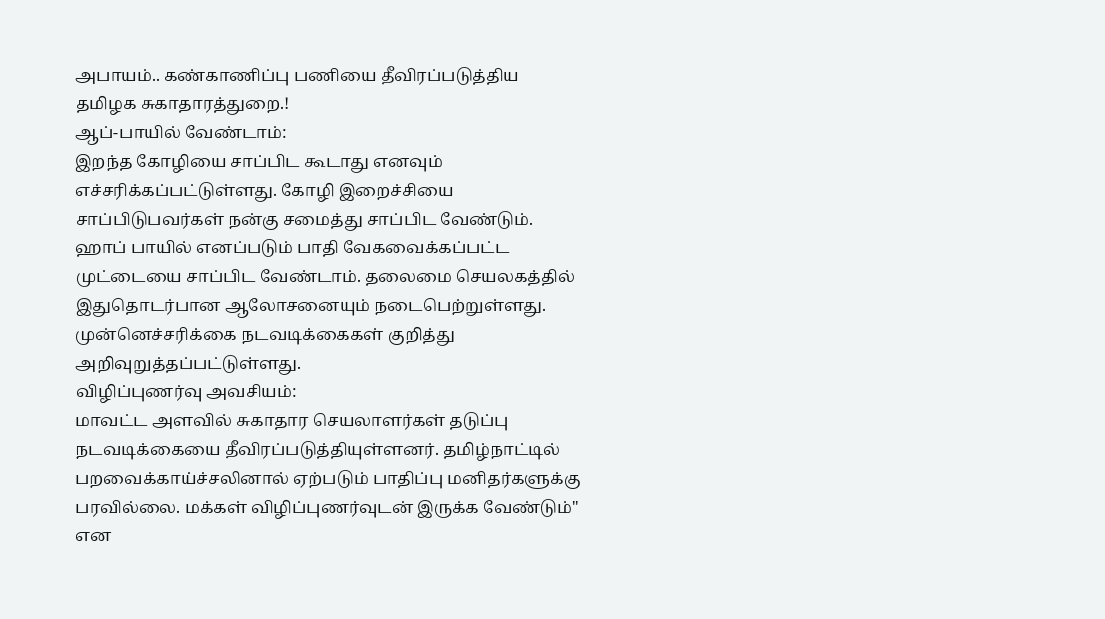அபாயம்.. கண்காணிப்பு பணியை தீவிரப்படுத்திய தமிழக சுகாதாரத்துறை.!
ஆப்-பாயில் வேண்டாம்:
இறந்த கோழியை சாப்பிட கூடாது எனவும் எச்சரிக்கப்பட்டுள்ளது. கோழி இறைச்சியை சாப்பிடுபவர்கள் நன்கு சமைத்து சாப்பிட வேண்டும். ஹாப் பாயில் எனப்படும் பாதி வேகவைக்கப்பட்ட முட்டையை சாப்பிட வேண்டாம். தலைமை செயலகத்தில் இதுதொடர்பான ஆலோசனையும் நடைபெற்றுள்ளது. முன்னெச்சரிக்கை நடவடிக்கைகள் குறித்து அறிவுறுத்தப்பட்டுள்ளது.
விழிப்புணர்வு அவசியம்:
மாவட்ட அளவில் சுகாதார செயலாளர்கள் தடுப்பு நடவடிக்கையை தீவிரப்படுத்தியுள்ளனர். தமிழ்நாட்டில் பறவைக்காய்ச்சலினால் ஏற்படும் பாதிப்பு மனிதர்களுக்கு பரவில்லை. மக்கள் விழிப்புணர்வுடன் இருக்க வேண்டும்" என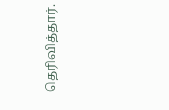தெரிவித்தார்.